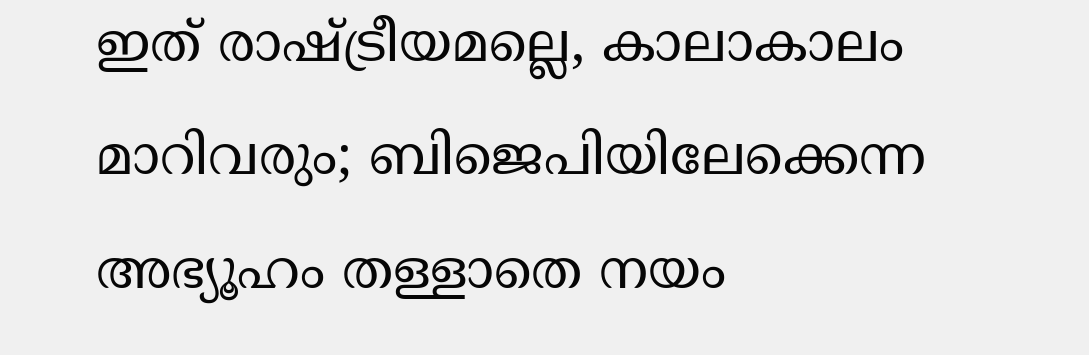ഇത് രാഷ്ട്രീയമല്ലെ, കാലാകാലം മാറിവരും; ബിജെപിയിലേക്കെന്ന അഭ്യൂഹം തള്ളാതെ നയം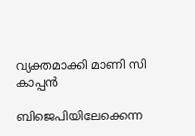വ്യക്തമാക്കി മാണി സി കാപ്പന്‍

ബിജെപിയിലേക്കെന്ന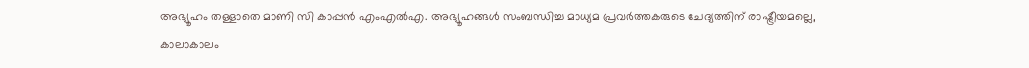അഭ്യൂഹം തള്ളാതെ മാണി സി കാപ്പന്‍ എംഎല്‍എ. അഭ്യൂഹങ്ങള്‍ സംബന്ധിച്ച മാധ്യമ പ്രവര്‍ത്തകരുടെ ചേദ്യത്തിന് രാഷ്ട്രീയമല്ലെ, കാലാകാലം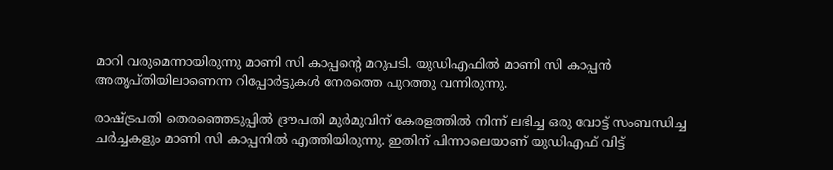മാറി വരുമെന്നായിരുന്നു മാണി സി കാപ്പന്റെ മറുപടി. യുഡിഎഫില്‍ മാണി സി കാപ്പന്‍ അതൃപ്തിയിലാണെന്ന റിപ്പോര്‍ട്ടുകള്‍ നേരത്തെ പുറത്തു വന്നിരുന്നു.

രാഷ്ട്രപതി തെരഞ്ഞെടുപ്പില്‍ ദ്രൗപതി മുര്‍മുവിന് കേരളത്തില്‍ നിന്ന് ലഭിച്ച ഒരു വോട്ട് സംബന്ധിച്ച ചര്‍ച്ചകളും മാണി സി കാപ്പനില്‍ എത്തിയിരുന്നു. ഇതിന് പിന്നാലെയാണ് യുഡിഎഫ് വിട്ട്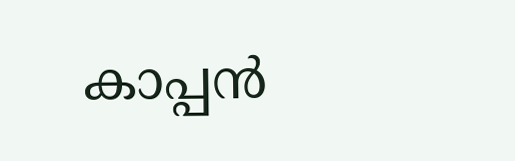കാപ്പന്‍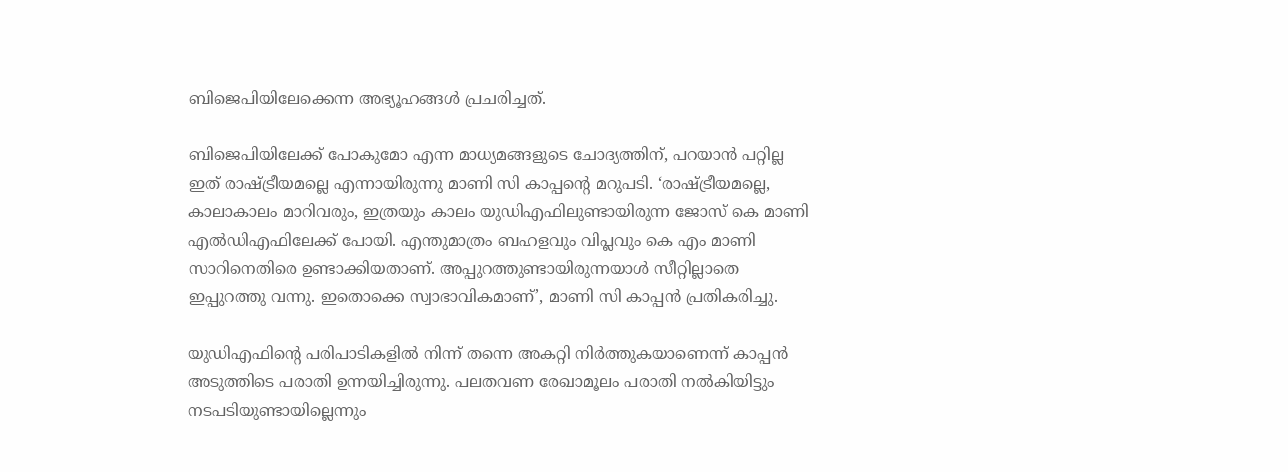ബിജെപിയിലേക്കെന്ന അഭ്യൂഹങ്ങള്‍ പ്രചരിച്ചത്.

ബിജെപിയിലേക്ക് പോകുമോ എന്ന മാധ്യമങ്ങളുടെ ചോദ്യത്തിന്, പറയാന്‍ പറ്റില്ല ഇത് രാഷ്ട്രീയമല്ലെ എന്നായിരുന്നു മാണി സി കാപ്പന്റെ മറുപടി. ‘രാഷ്ട്രീയമല്ലെ, കാലാകാലം മാറിവരും, ഇത്രയും കാലം യുഡിഎഫിലുണ്ടായിരുന്ന ജോസ് കെ മാണി എല്‍ഡിഎഫിലേക്ക് പോയി. എന്തുമാത്രം ബഹളവും വിപ്ലവും കെ എം മാണി സാറിനെതിരെ ഉണ്ടാക്കിയതാണ്. അപ്പുറത്തുണ്ടായിരുന്നയാള്‍ സീറ്റില്ലാതെ ഇപ്പുറത്തു വന്നു. ഇതൊക്കെ സ്വാഭാവികമാണ്’, മാണി സി കാപ്പന്‍ പ്രതികരിച്ചു.

യുഡിഎഫിന്റെ പരിപാടികളില്‍ നിന്ന് തന്നെ അകറ്റി നിര്‍ത്തുകയാണെന്ന് കാപ്പന്‍ അടുത്തിടെ പരാതി ഉന്നയിച്ചിരുന്നു. പലതവണ രേഖാമൂലം പരാതി നല്‍കിയിട്ടും നടപടിയുണ്ടായില്ലെന്നും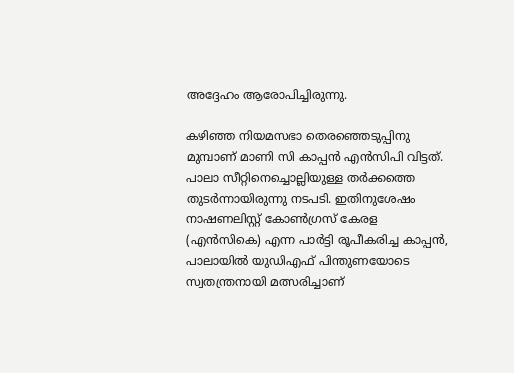അദ്ദേഹം ആരോപിച്ചിരുന്നു.

കഴിഞ്ഞ നിയമസഭാ തെരഞ്ഞെടുപ്പിനു മുമ്പാണ് മാണി സി കാപ്പന്‍ എന്‍സിപി വിട്ടത്. പാലാ സീറ്റിനെച്ചൊല്ലിയുള്ള തര്‍ക്കത്തെ തുടര്‍ന്നായിരുന്നു നടപടി. ഇതിനുശേഷം നാഷണലിസ്റ്റ് കോണ്‍ഗ്രസ് കേരള (എന്‍സികെ) എന്ന പാര്‍ട്ടി രൂപീകരിച്ച കാപ്പന്‍, പാലായില്‍ യുഡിഎഫ് പിന്തുണയോടെ സ്വതന്ത്രനായി മത്സരിച്ചാണ്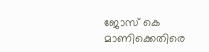ജോസ് കെ മാണിക്കെതിരെ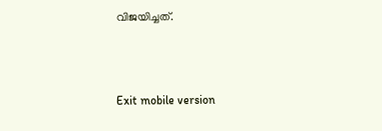വിജയിച്ചത്.



Exit mobile version